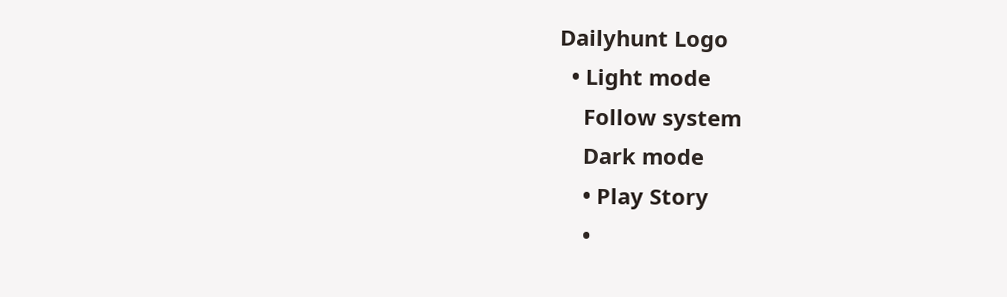Dailyhunt Logo
  • Light mode
    Follow system
    Dark mode
    • Play Story
    •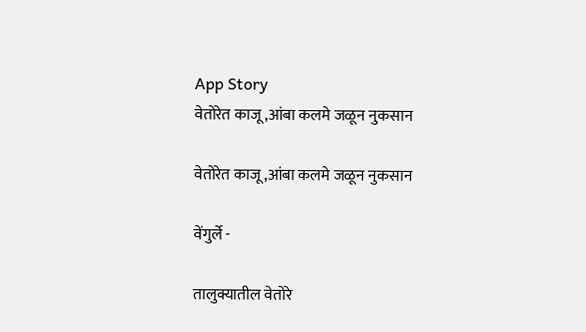App Story
वेतोरेत काजू ,आंबा कलमे जळून नुकसान

वेतोरेत काजू ,आंबा कलमे जळून नुकसान

वेंगुर्ले -

तालुक्यातील वेतोरे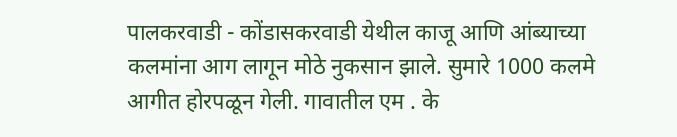पालकरवाडी - कोंडासकरवाडी येथील काजू आणि आंब्याच्या कलमांना आग लागून मोठे नुकसान झाले. सुमारे 1000 कलमे आगीत होरपळून गेली. गावातील एम . के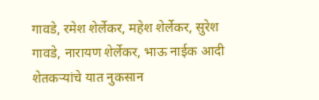गावडे, रमेश शेर्लेकर, महेश शेर्लेकर, सुरेश गावडे, नारायण शेर्लेकर, भाऊ नाईक आदी शेतकऱ्यांचे यात नुकसान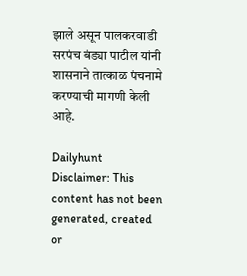झाले असून पालकरवाडी सरपंच बंड्या पाटील यांनी शासनाने तात्काळ पंचनामे करण्याची मागणी केली आहे.

Dailyhunt
Disclaimer: This content has not been generated, created or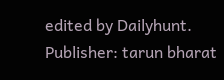edited by Dailyhunt. Publisher: tarun bharat